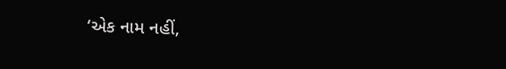‘એક નામ નહીં,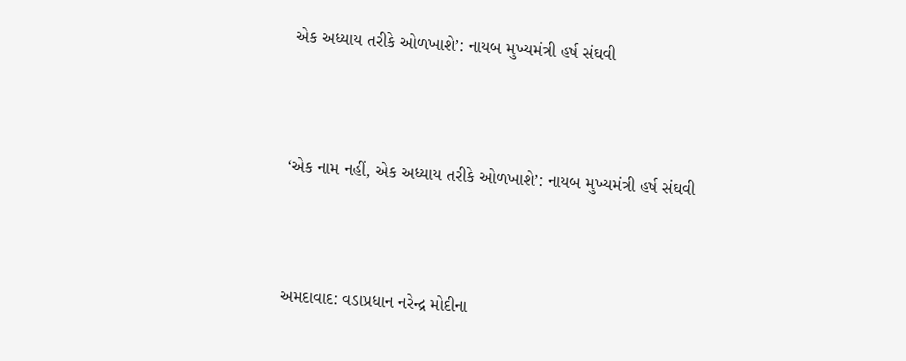એક અધ્યાય તરીકે ઓળખાશે’: નાયબ મુખ્યમંત્રી હર્ષ સંઘવી



‘એક નામ નહીં, એક અધ્યાય તરીકે ઓળખાશે’: નાયબ મુખ્યમંત્રી હર્ષ સંઘવી



અમદાવાદ: વડાપ્રધાન નરેન્દ્ર મોદીના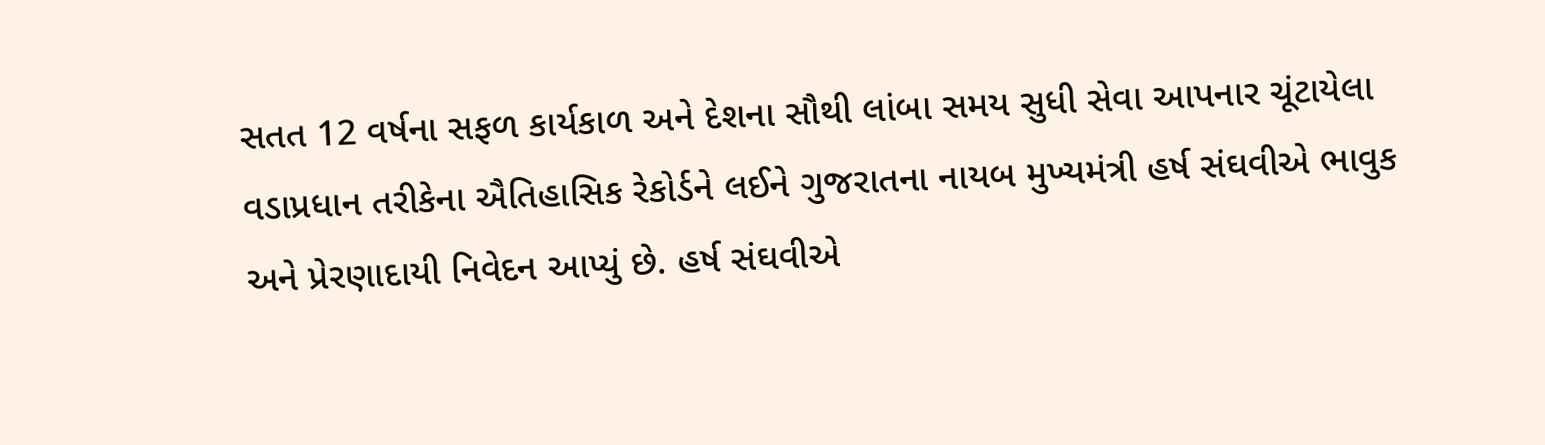સતત 12 વર્ષના સફળ કાર્યકાળ અને દેશના સૌથી લાંબા સમય સુધી સેવા આપનાર ચૂંટાયેલા વડાપ્રધાન તરીકેના ઐતિહાસિક રેકોર્ડને લઈને ગુજરાતના નાયબ મુખ્યમંત્રી હર્ષ સંઘવીએ ભાવુક અને પ્રેરણાદાયી નિવેદન આપ્યું છે. હર્ષ સંઘવીએ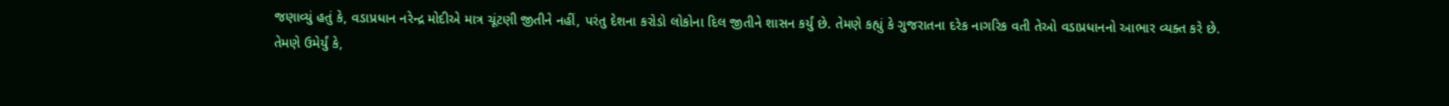જણાવ્યું હતું કે, વડાપ્રધાન નરેન્દ્ર મોદીએ માત્ર ચૂંટણી જીતીને નહીં, પરંતુ દેશના કરોડો લોકોના દિલ જીતીને શાસન કર્યું છે. તેમણે કહ્યું કે ગુજરાતના દરેક નાગરિક વતી તેઓ વડાપ્રધાનનો આભાર વ્યક્ત કરે છે.
તેમણે ઉમેર્યું કે,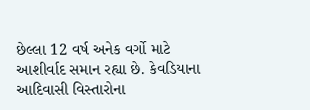છેલ્લા 12 વર્ષ અનેક વર્ગો માટે આશીર્વાદ સમાન રહ્યા છે. કેવડિયાના આદિવાસી વિસ્તારોના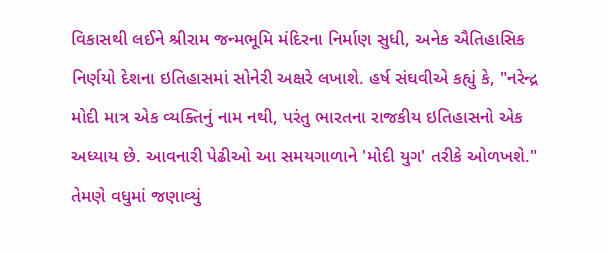વિકાસથી લઈને શ્રીરામ જન્મભૂમિ મંદિરના નિર્માણ સુધી, અનેક ઐતિહાસિક નિર્ણયો દેશના ઇતિહાસમાં સોનેરી અક્ષરે લખાશે. હર્ષ સંઘવીએ કહ્યું કે, "નરેન્દ્ર મોદી માત્ર એક વ્યક્તિનું નામ નથી, પરંતુ ભારતના રાજકીય ઇતિહાસનો એક અધ્યાય છે. આવનારી પેઢીઓ આ સમયગાળાને 'મોદી યુગ' તરીકે ઓળખશે."
તેમણે વધુમાં જણાવ્યું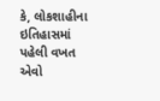કે, લોકશાહીના ઇતિહાસમાં પહેલી વખત એવો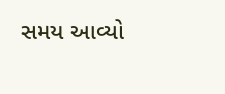સમય આવ્યો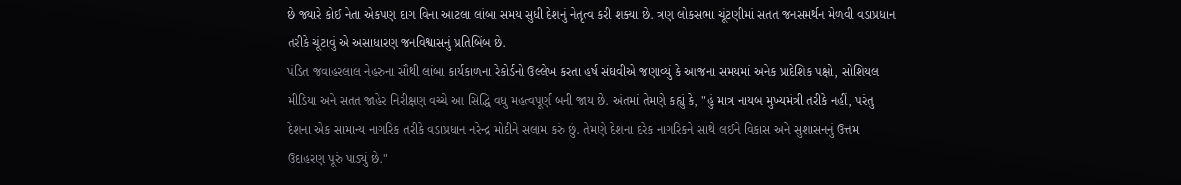છે જ્યારે કોઈ નેતા એકપણ દાગ વિના આટલા લાંબા સમય સુધી દેશનું નેતૃત્વ કરી શક્યા છે. ત્રણ લોકસભા ચૂંટણીમાં સતત જનસમર્થન મેળવી વડાપ્રધાન તરીકે ચૂંટાવું એ અસાધારણ જનવિશ્વાસનું પ્રતિબિંબ છે.
પંડિત જવાહરલાલ નેહરુના સૌથી લાંબા કાર્યકાળના રેકોર્ડનો ઉલ્લેખ કરતા હર્ષ સંઘવીએ જણાવ્યું કે આજના સમયમાં અનેક પ્રાદેશિક પક્ષો, સોશિયલ મીડિયા અને સતત જાહેર નિરીક્ષણ વચ્ચે આ સિદ્ધિ વધુ મહત્વપૂર્ણ બની જાય છે. અંતમાં તેમણે કહ્યું કે, "હું માત્ર નાયબ મુખ્યમંત્રી તરીકે નહીં, પરંતુ દેશના એક સામાન્ય નાગરિક તરીકે વડાપ્રધાન નરેન્દ્ર મોદીને સલામ કરું છું. તેમણે દેશના દરેક નાગરિકને સાથે લઈને વિકાસ અને સુશાસનનું ઉત્તમ ઉદાહરણ પૂરું પાડ્યું છે."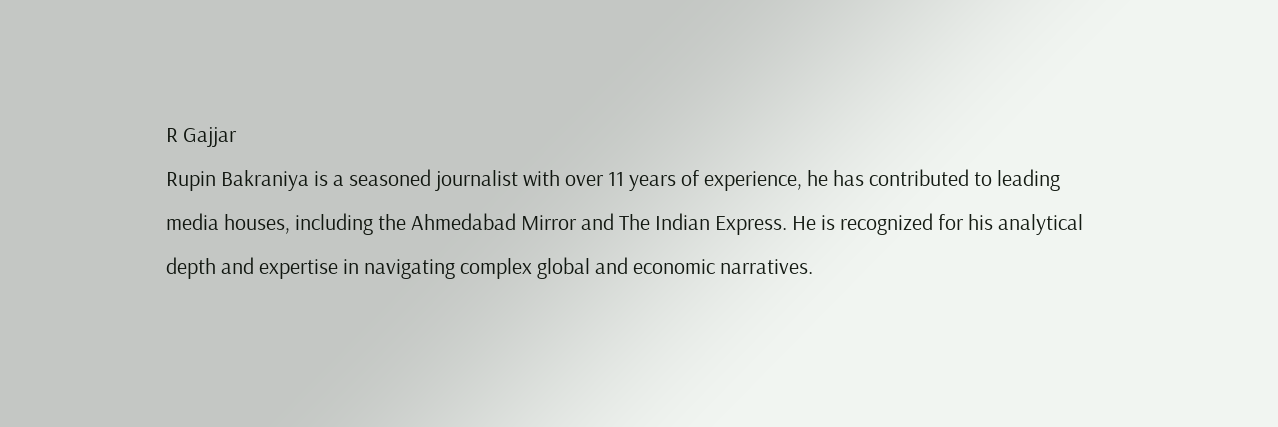R Gajjar
Rupin Bakraniya is a seasoned journalist with over 11 years of experience, he has contributed to leading media houses, including the Ahmedabad Mirror and The Indian Express. He is recognized for his analytical depth and expertise in navigating complex global and economic narratives.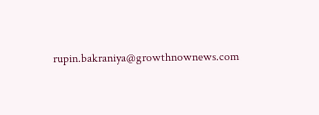rupin.bakraniya@growthnownews.com